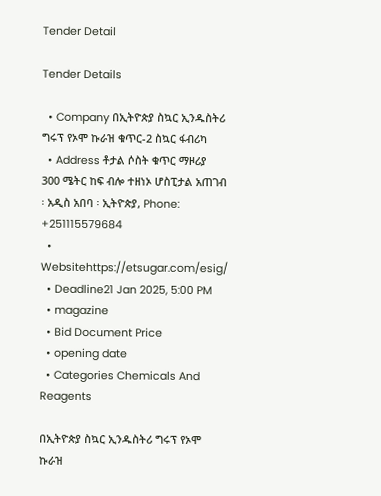Tender Detail

Tender Details

  • Company በኢትዮጵያ ስኳር ኢንዱስትሪ ግሩፕ የኦሞ ኩራዝ ቁጥር-2 ስኳር ፋብሪካ
  • Address ቶታል ሶስት ቁጥር ማዞሪያ 300 ሜትር ከፍ ብሎ ተዘነኦ ሆስፒታል አጠገብ ፡ አዲስ አበባ ፡ ኢትዮጵያ, Phone: +251115579684
  • Websitehttps://etsugar.com/esig/
  • Deadline21 Jan 2025, 5:00 PM
  • magazine
  • Bid Document Price
  • opening date
  • Categories Chemicals And Reagents

በኢትዮጵያ ስኳር ኢንዱስትሪ ግሩፕ የኦሞ ኩራዝ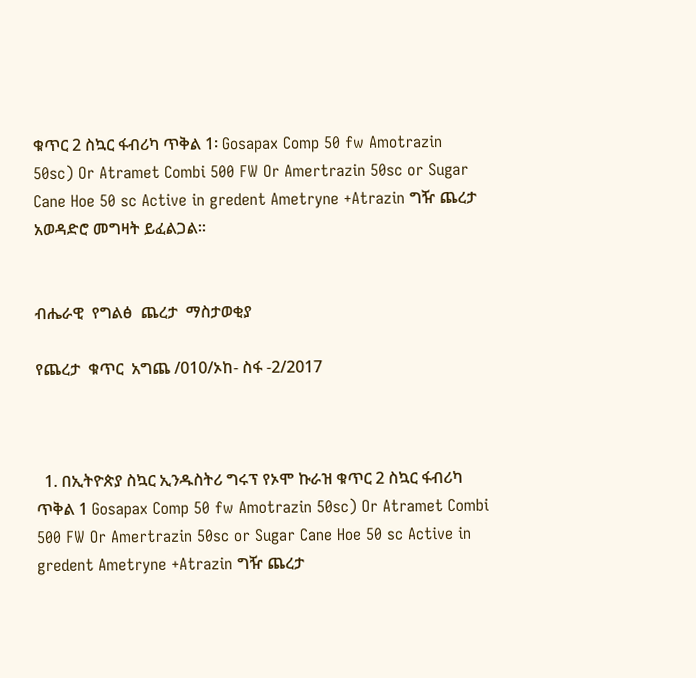ቁጥር 2 ስኳር ፋብሪካ ጥቅል 1፡ Gosapax Comp 50 fw Amotrazin 50sc) Or Atramet Combi 500 FW Or Amertrazin 50sc or Sugar Cane Hoe 50 sc Active in gredent Ametryne +Atrazin ግዥ ጨረታ አወዳድሮ መግዛት ይፈልጋል።


ብሔራዊ  የግልፅ  ጨረታ  ማስታወቂያ

የጨረታ  ቁጥር  አግጨ /010/ኦከ- ስፋ -2/2017



  1. በኢትዮጵያ ስኳር ኢንዱስትሪ ግሩፕ የኦሞ ኩራዝ ቁጥር 2 ስኳር ፋብሪካ ጥቅል 1 Gosapax Comp 50 fw Amotrazin 50sc) Or Atramet Combi 500 FW Or Amertrazin 50sc or Sugar Cane Hoe 50 sc Active in gredent Ametryne +Atrazin ግዥ ጨረታ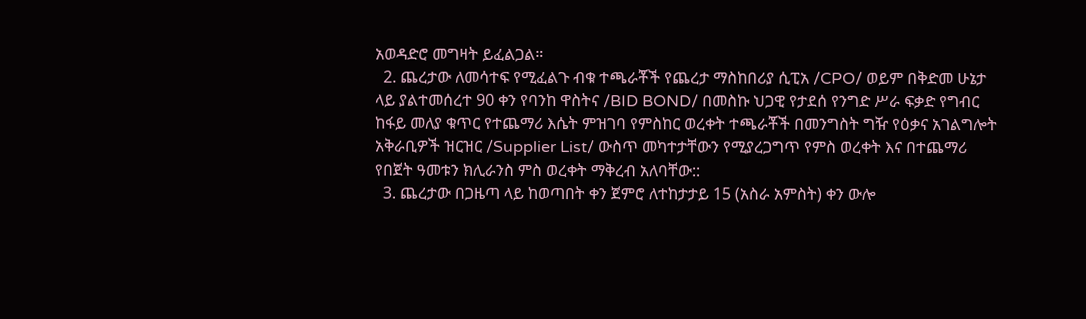አወዳድሮ መግዛት ይፈልጋል።
  2. ጨረታው ለመሳተፍ የሚፈልጉ ብቁ ተጫራቾች የጨረታ ማስከበሪያ ሲፒአ /CPO/ ወይም በቅድመ ሁኔታ ላይ ያልተመሰረተ 90 ቀን የባንከ ዋስትና /BID BOND/ በመስኩ ህጋዊ የታደሰ የንግድ ሥራ ፍቃድ የግብር ከፋይ መለያ ቁጥር የተጨማሪ እሴት ምዝገባ የምስከር ወረቀት ተጫራቾች በመንግስት ግዥ የዕቃና አገልግሎት አቅራቢዎች ዝርዝር /Supplier List/ ውስጥ መካተታቸውን የሚያረጋግጥ የምስ ወረቀት እና በተጨማሪ የበጀት ዓመቱን ክሊራንስ ምስ ወረቀት ማቅረብ አለባቸው::
  3. ጨረታው በጋዜጣ ላይ ከወጣበት ቀን ጀምሮ ለተከታታይ 15 (አስራ አምስት) ቀን ውሎ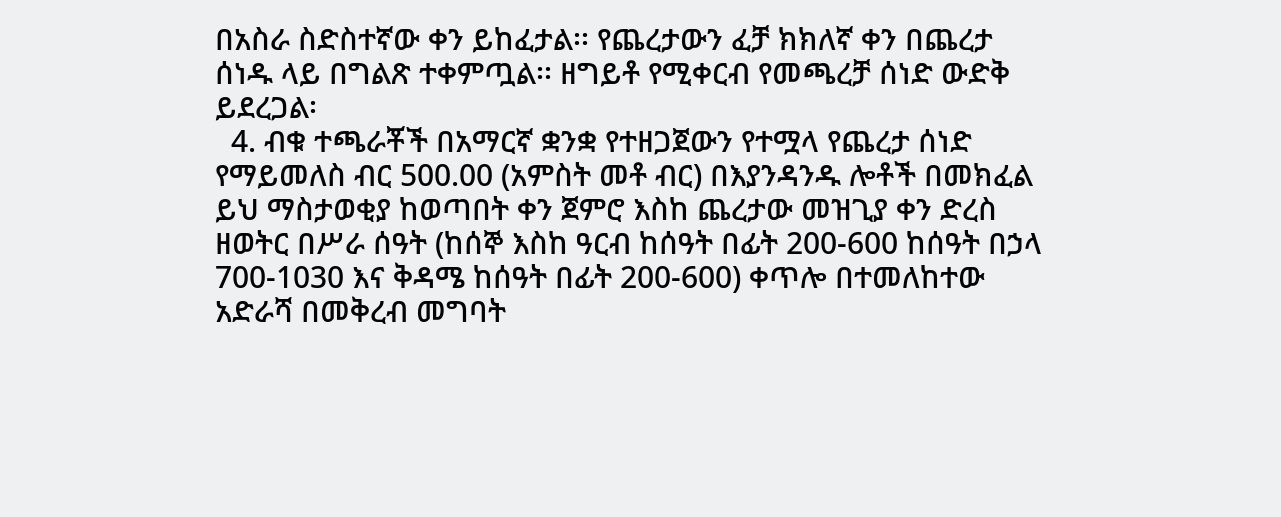በአስራ ስድስተኛው ቀን ይከፈታል፡፡ የጨረታውን ፈቻ ክክለኛ ቀን በጨረታ ሰነዱ ላይ በግልጽ ተቀምጧል፡፡ ዘግይቶ የሚቀርብ የመጫረቻ ሰነድ ውድቅ ይደረጋል፡
  4. ብቁ ተጫራቾች በአማርኛ ቋንቋ የተዘጋጀውን የተሟላ የጨረታ ሰነድ የማይመለስ ብር 500.00 (አምስት መቶ ብር) በእያንዳንዱ ሎቶች በመክፈል ይህ ማስታወቂያ ከወጣበት ቀን ጀምሮ እስከ ጨረታው መዝጊያ ቀን ድረስ ዘወትር በሥራ ሰዓት (ከሰኞ እስከ ዓርብ ከሰዓት በፊት 200-600 ከሰዓት በኃላ 700-1030 እና ቅዳሜ ከሰዓት በፊት 200-600) ቀጥሎ በተመለከተው አድራሻ በመቅረብ መግባት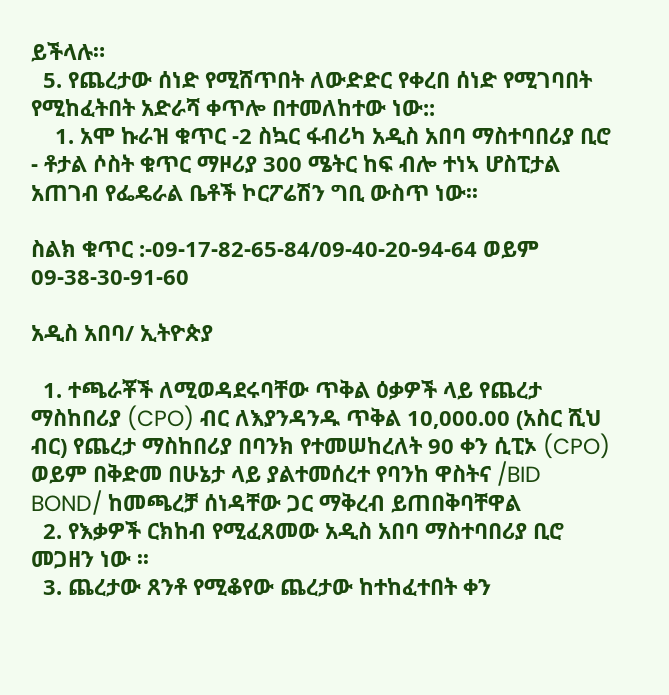ይችላሉ።
  5. የጨረታው ሰነድ የሚሸጥበት ለውድድር የቀረበ ሰነድ የሚገባበት የሚከፈትበት አድራሻ ቀጥሎ በተመለከተው ነው::
    1. አሞ ኩራዝ ቁጥር -2 ስኳር ፋብሪካ አዲስ አበባ ማስተባበሪያ ቢሮ - ቶታል ሶስት ቁጥር ማዞሪያ 300 ሜትር ከፍ ብሎ ተነኣ ሆስፒታል አጠገብ የፌዴራል ቤቶች ኮርፖሬሽን ግቢ ውስጥ ነው፡፡

ስልክ ቁጥር :-09-17-82-65-84/09-40-20-94-64 ወይም 09-38-30-91-60

አዲስ አበባ/ ኢትዮጵያ

  1. ተጫራቾች ለሚወዳደሩባቸው ጥቅል ዕቃዎች ላይ የጨረታ ማስከበሪያ (CPO) ብር ለእያንዳንዱ ጥቅል 10,000.00 (አስር ሺህ ብር) የጨረታ ማስከበሪያ በባንክ የተመሠከረለት 90 ቀን ሲፒኦ (CPO) ወይም በቅድመ በሁኔታ ላይ ያልተመሰረተ የባንከ ዋስትና /BID BOND/ ከመጫረቻ ሰነዳቸው ጋር ማቅረብ ይጠበቅባቸዋል
  2. የእቃዎች ርክከብ የሚፈጸመው አዲስ አበባ ማስተባበሪያ ቢሮ መጋዘን ነው ፡፡
  3. ጨረታው ጸንቶ የሚቆየው ጨረታው ከተከፈተበት ቀን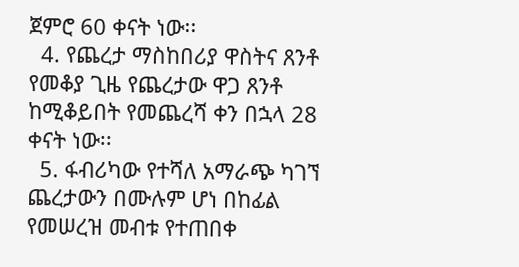ጀምሮ 60 ቀናት ነው፡፡
  4. የጨረታ ማስከበሪያ ዋስትና ጸንቶ የመቆያ ጊዜ የጨረታው ዋጋ ጸንቶ ከሚቆይበት የመጨረሻ ቀን በኋላ 28 ቀናት ነው፡፡
  5. ፋብሪካው የተሻለ አማራጭ ካገኘ ጨረታውን በሙሉም ሆነ በከፊል የመሠረዝ መብቱ የተጠበቀ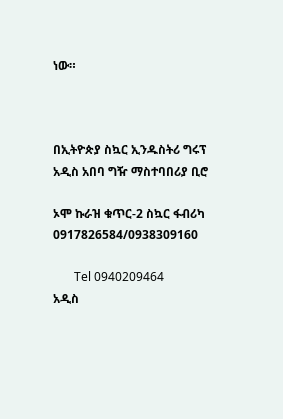ነው።



በኢትዮጵያ ስኳር ኢንዱስትሪ ግሩፕ                                                 አዲስ አበባ ግዥ ማስተባበሪያ ቢሮ

ኦሞ ኩራዝ ቁጥር-2 ስኳር ፋብሪካ                                        0917826584/0938309160

       Tel 0940209464                                                                        አዲስ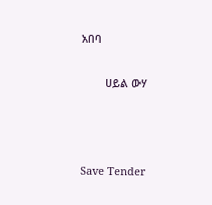አበባ

        ሀይል ውሃ



Save Tender